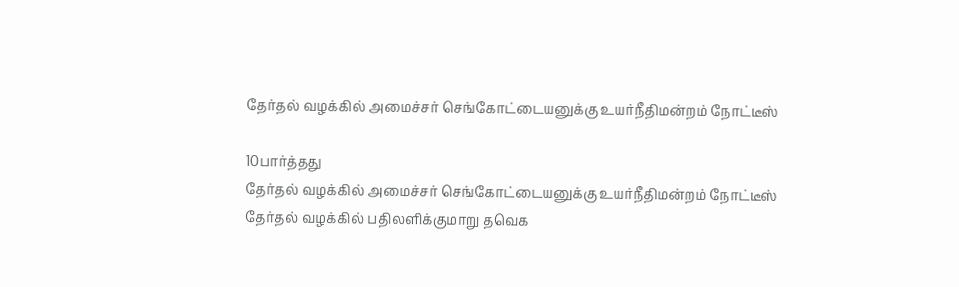தேர்தல் வழக்கில் அமைச்சர் செங்கோட்டையனுக்கு உயர்நீதிமன்றம் நோட்டீஸ்

10பார்த்தது
தேர்தல் வழக்கில் அமைச்சர் செங்கோட்டையனுக்கு உயர்நீதிமன்றம் நோட்டீஸ்
தேர்தல் வழக்கில் பதிலளிக்குமாறு தவெக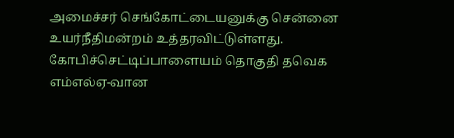அமைச்சர் செங்கோட்டையனுக்கு சென்னை உயர்நீதிமன்றம் உத்தரவிட்டுள்ளது. கோபிச்செட்டிப்பாளையம் தொகுதி தவெக எம்எல்ஏ-வான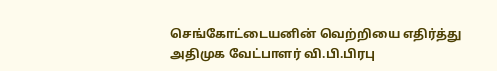செங்கோட்டையனின் வெற்றியை எதிர்த்து அதிமுக வேட்பாளர் வி.பி.பிரபு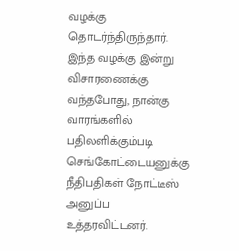வழக்கு தொடர்ந்திருந்தார். இந்த வழக்கு இன்று விசாரணைக்கு வந்தபோது, நான்கு வாரங்களில் பதிலளிக்கும்படி செங்கோட்டையனுக்கு நீதிபதிகள் நோட்டீஸ் அனுப்ப உத்தரவிட்டனர்.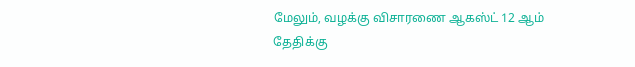மேலும், வழக்கு விசாரணை ஆகஸ்ட் 12 ஆம் தேதிக்கு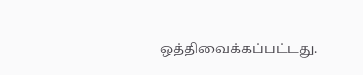ஒத்திவைக்கப்பட்டது.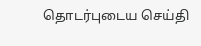தொடர்புடைய செய்தி